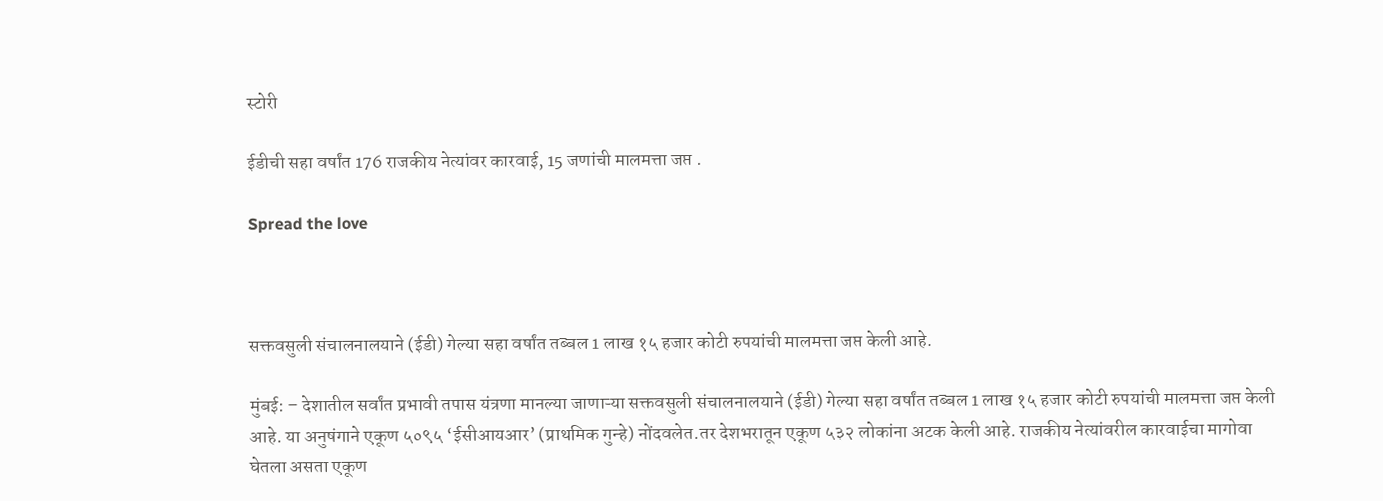स्टोरी

ईडीची सहा वर्षांत 176 राजकीय नेत्यांवर कारवाई, 15 जणांची मालमत्ता जप्त .

Spread the love



सक्तवसुली संचालनालयाने (ईडी) गेल्या सहा वर्षांत तब्बल 1 लाख १५ हजार कोटी रुपयांची मालमत्ता जप्त केली आहे.

मुंबई: – देशातील सर्वांत प्रभावी तपास यंत्रणा मानल्या जाणाऱ्या सक्तवसुली संचालनालयाने (ईडी) गेल्या सहा वर्षांत तब्बल 1 लाख १५ हजार कोटी रुपयांची मालमत्ता जप्त केली आहे. या अनुषंगाने एकूण ५०९५ ‘ईसीआयआर’ (प्राथमिक गुन्हे) नोंदवलेत.तर देशभरातून एकूण ५३२ लोकांना अटक केली आहे. राजकीय नेत्यांवरील कारवाईचा मागोवा घेतला असता एकूण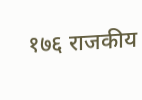१७६ राजकीय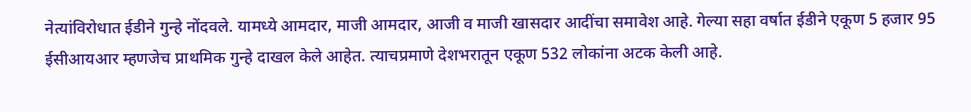नेत्यांविरोधात ईडीने गुन्हे नोंदवले. यामध्ये आमदार, माजी आमदार, आजी व माजी खासदार आदींचा समावेश आहे. गेल्या सहा वर्षात ईडीने एकूण 5 हजार 95 ईसीआयआर म्हणजेच प्राथमिक गुन्हे दाखल केले आहेत. त्याचप्रमाणे देशभरातून एकूण 532 लोकांना अटक केली आहे.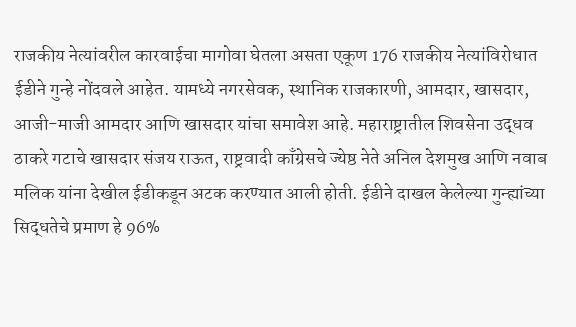राजकीय नेत्यांवरील कारवाईचा मागोवा घेतला असता एकूण 176 राजकीय नेत्यांविरोधात ईडीने गुन्हे नोंदवले आहेत. यामध्ये नगरसेवक, स्थानिक राजकारणी, आमदार, खासदार, आजी-माजी आमदार आणि खासदार यांचा समावेश आहे. महाराष्ट्रातील शिवसेना उद्धव ठाकरे गटाचे खासदार संजय राऊत, राष्ट्रवादी काँग्रेसचे ज्येष्ठ नेते अनिल देशमुख आणि नवाब मलिक यांना देखील ईडीकडून अटक करण्यात आली होती. ईडीने दाखल केलेल्या गुन्ह्यांच्या सिद्धतेचे प्रमाण हे 96%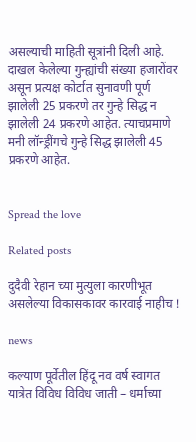असल्याची माहिती सूत्रांनी दिली आहे. दाखल केलेल्या गुन्ह्यांची संख्या हजारोंवर असून प्रत्यक्ष कोर्टात सुनावणी पूर्ण झालेली 25 प्रकरणे तर गुन्हे सिद्ध न झालेली 24 प्रकरणे आहेत. त्याचप्रमाणे मनी लॉन्ड्रींगचे गुन्हे सिद्ध झालेली 45 प्रकरणे आहेत.


Spread the love

Related posts

दुदैवी रेहान च्या मुत्युला कारणीभूत असलेल्या विकासकावर कारवाई नाहीच !

news

कल्याण पूर्वेतील हिंदू नव वर्ष स्वागत यात्रेत विविध विविध जाती – धर्माच्या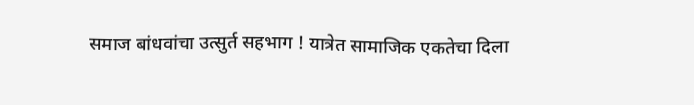समाज बांधवांचा उत्सुर्त सहभाग ! यात्रेत सामाजिक एकतेचा दिला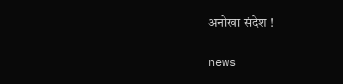अनोखा संदेश !

news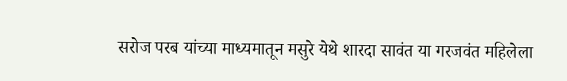सरोज परब यांच्या माध्यमातून मसुरे येथे शारदा सावंत या गरजवंत महिलेला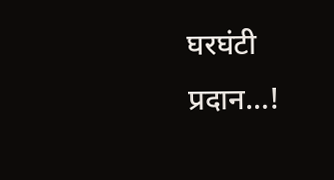घरघंटी प्रदान…!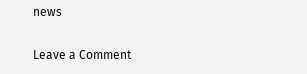news

Leave a Comment